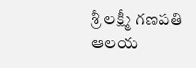శ్రీ లక్ష్మీ గణపతి ఆలయ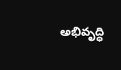అభివృద్ధి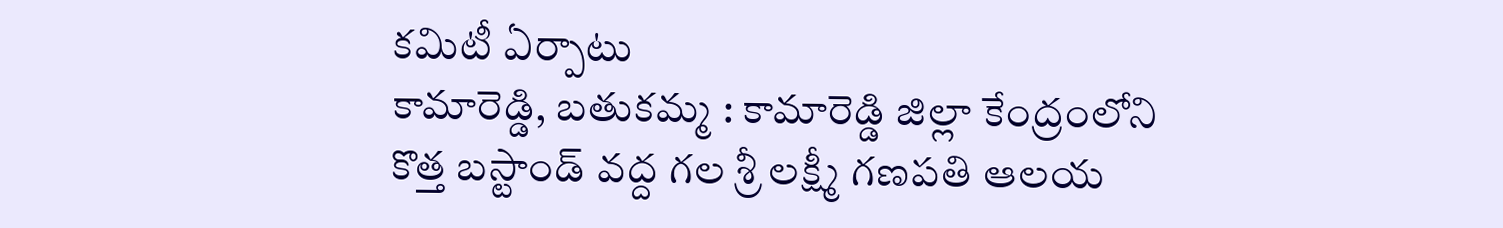కమిటీ ఏర్పాటు
కామారెడ్డి, బతుకమ్మ : కామారెడ్డి జిల్లా కేంద్రంలోని కొత్త బస్టాండ్ వద్ద గల శ్రీ లక్ష్మీ గణపతి ఆలయ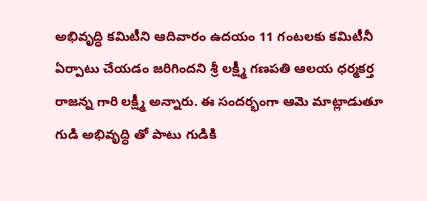అభివృద్ధి కమిటీని ఆదివారం ఉదయం 11 గంటలకు కమిటీనీ ఏర్పాటు చేయడం జరిగిందని శ్రీ లక్ష్మీ గణపతి ఆలయ ధర్మకర్త రాజన్న గారి లక్ష్మీ అన్నారు. ఈ సందర్భంగా ఆమె మాట్లాడుతూ గుడి అభివృద్ధి తో పాటు గుడికి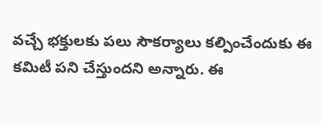వచ్చే భక్తులకు పలు సౌకర్యాలు కల్పించేందుకు ఈ కమిటీ పని చేస్తుందని అన్నారు. ఈ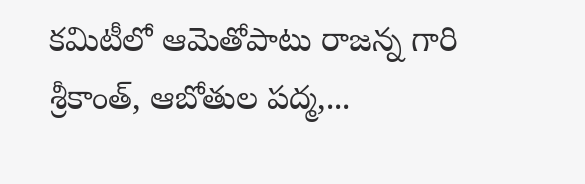కమిటీలో ఆమెతోపాటు రాజన్న గారి శ్రీకాంత్, ఆబోతుల పద్మ,...